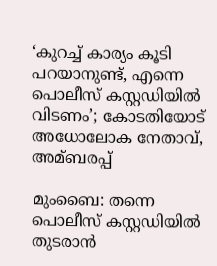‘കുറച്ച്‌ കാര്യം കൂടി പറയാനുണ്ട്, എന്നെ പൊലീസ് കസ്റ്റഡിയില്‍ വിടണം’; കോടതിയോട് അധോലോക നേതാവ്, അമ്ബരപ്പ്

മുംബൈ: തന്നെ പൊലീസ് കസ്റ്റഡിയില്‍ തുടരാന്‍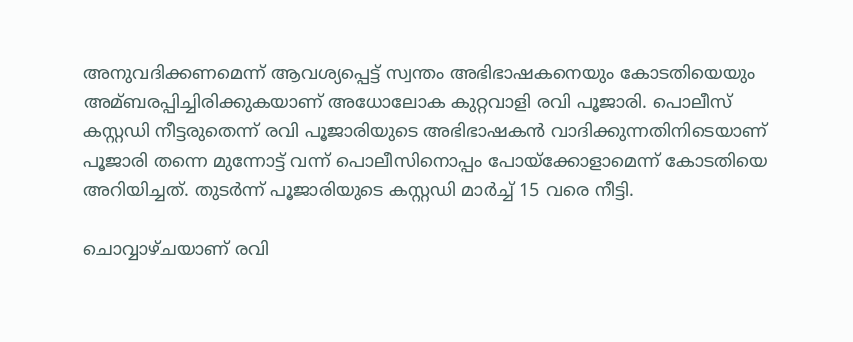അനുവദിക്കണമെന്ന് ആവശ്യപ്പെട്ട് സ്വന്തം അഭിഭാഷകനെയും കോടതിയെയും അമ്ബരപ്പിച്ചിരിക്കുകയാണ് അധോലോക കുറ്റവാളി രവി പൂജാരി. പൊലീസ് കസ്റ്റഡി നീട്ടരുതെന്ന് രവി പൂജാരിയുടെ അഭിഭാഷകന്‍ വാദിക്കുന്നതിനിടെയാണ് പൂജാരി തന്നെ മുന്നോട്ട് വന്ന് പൊലീസിനൊപ്പം പോയ്ക്കോളാമെന്ന് കോടതിയെ അറിയിച്ചത്. തുടര്‍ന്ന് പൂജാരിയുടെ കസ്റ്റഡി മാര്‍ച്ച്‌ 15 വരെ നീട്ടി.

ചൊവ്വാഴ്ചയാണ് രവി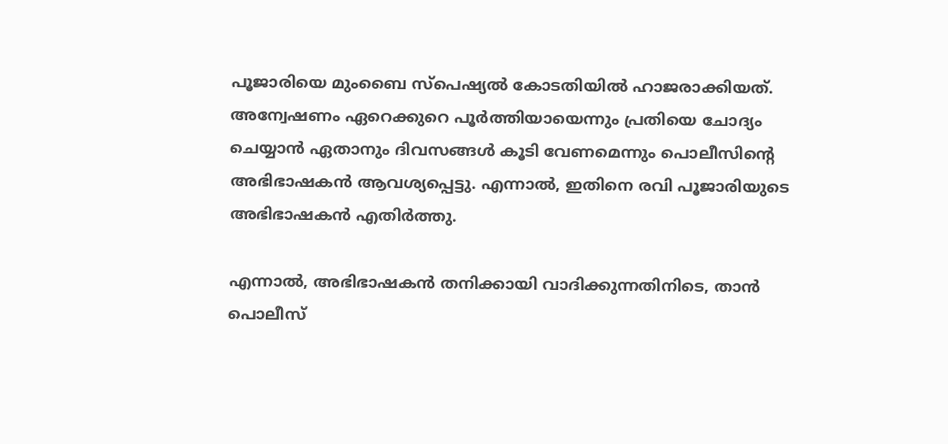പൂജാരിയെ മുംബൈ സ്പെഷ്യല്‍ കോടതിയില്‍ ഹാജരാക്കിയത്. അന്വേഷണം ഏറെക്കുറെ പൂര്‍ത്തിയായെന്നും പ്രതിയെ ചോദ്യം ചെയ്യാന്‍ ഏതാനും ദിവസങ്ങള്‍ കൂടി വേണമെന്നും പൊലീസിന്‍റെ അഭിഭാഷകന്‍ ആവശ്യപ്പെട്ടു. എന്നാല്‍, ഇതിനെ രവി പൂജാരിയുടെ അഭിഭാഷകന്‍ എതിര്‍ത്തു.

എന്നാല്‍, അഭിഭാഷകന്‍ തനിക്കായി വാദിക്കുന്നതിനിടെ, താന്‍ പൊലീസ്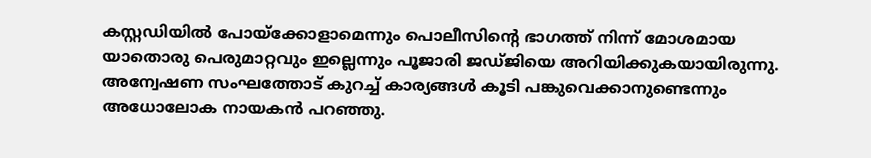കസ്റ്റഡിയില്‍ പോയ്ക്കോളാമെന്നും പൊലീസിന്‍റെ ഭാഗത്ത് നിന്ന് മോശമായ യാതൊരു പെരുമാറ്റവും ഇല്ലെന്നും പൂജാരി ജഡ്ജിയെ അറിയിക്കുകയായിരുന്നു. അന്വേഷണ സംഘത്തോട് കുറച്ച്‌ കാര്യങ്ങള്‍ കൂടി പങ്കുവെക്കാനുണ്ടെന്നും അധോലോക നായകന്‍ പറഞ്ഞു.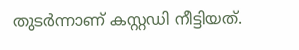തുടര്‍ന്നാണ് കസ്റ്റഡി നീട്ടിയത്.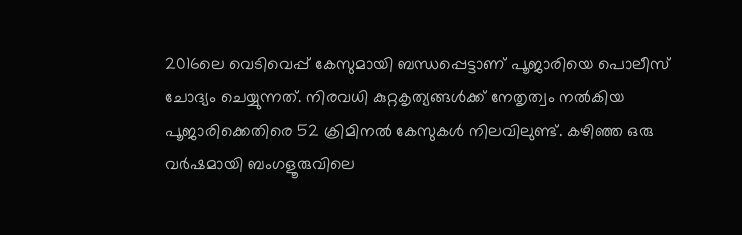2016ലെ വെടിവെപ്പ് കേസുമായി ബന്ധപ്പെട്ടാണ് പൂജാരിയെ പൊലീസ് ചോദ്യം ചെയ്യുന്നത്. നിരവധി കുറ്റകൃത്യങ്ങള്‍ക്ക് നേതൃത്വം നല്‍കിയ പൂജാരിക്കെതിരെ 52 ക്രിമിനല്‍ കേസുകള്‍ നിലവിലുണ്ട്. കഴിഞ്ഞ ഒരു വര്‍ഷമായി ബംഗളൂരുവിലെ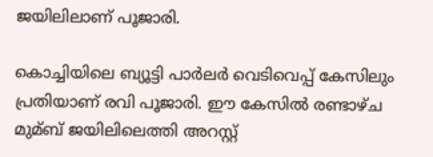ജയിലിലാണ് പൂജാരി.

കൊച്ചിയിലെ ബ്യൂട്ടി പാര്‍ലര്‍ വെടിവെപ്പ് കേസിലും പ്രതിയാണ് രവി പൂജാരി. ഈ കേസില്‍ രണ്ടാഴ്ച മുമ്ബ് ജയിലിലെത്തി അറസ്റ്റ്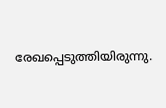രേഖപ്പെടുത്തിയിരുന്നു.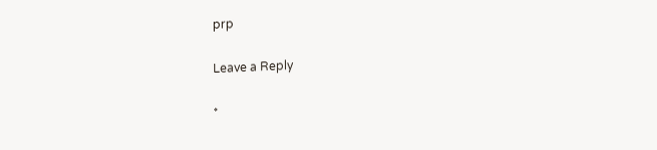prp

Leave a Reply

*